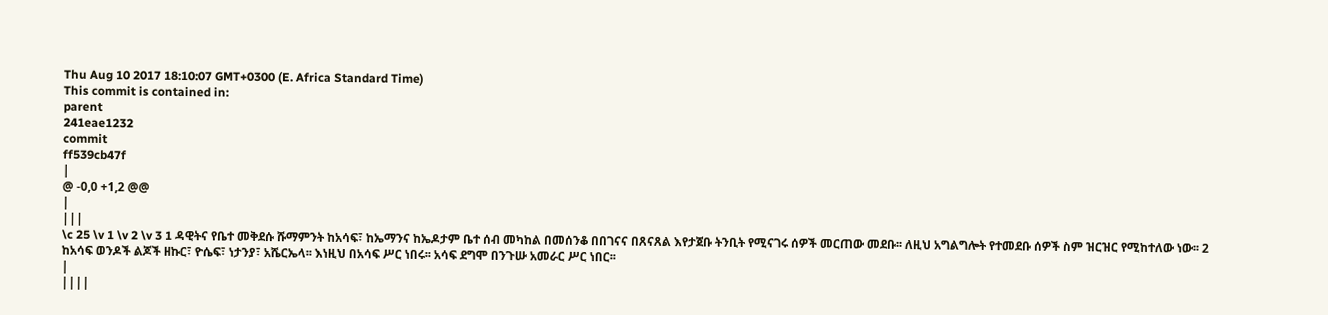Thu Aug 10 2017 18:10:07 GMT+0300 (E. Africa Standard Time)
This commit is contained in:
parent
241eae1232
commit
ff539cb47f
|
@ -0,0 +1,2 @@
|
|||
\c 25 \v 1 \v 2 \v 3 1 ዳዊትና የቤተ መቅደሱ ሹማምንት ከአሳፍ፣ ከኤማንና ከኤዶታም ቤተ ሰብ መካከል በመሰንቆ በበገናና በጸናጸል እየታጀቡ ትንቢት የሚናገሩ ሰዎች መርጠው መደቡ፡፡ ለዚህ አግልግሎት የተመደቡ ሰዎች ስም ዝርዝር የሚከተለው ነው፡፡ 2 ከአሳፍ ወንዶች ልጆች ዘኩር፣ ዮሴፍ፣ ነታንያ፣ አሼርኤላ፡፡ እነዚህ በአሳፍ ሥር ነበሩ፡፡ አሳፍ ደግሞ በንጉሡ አመራር ሥር ነበር፡፡
|
||||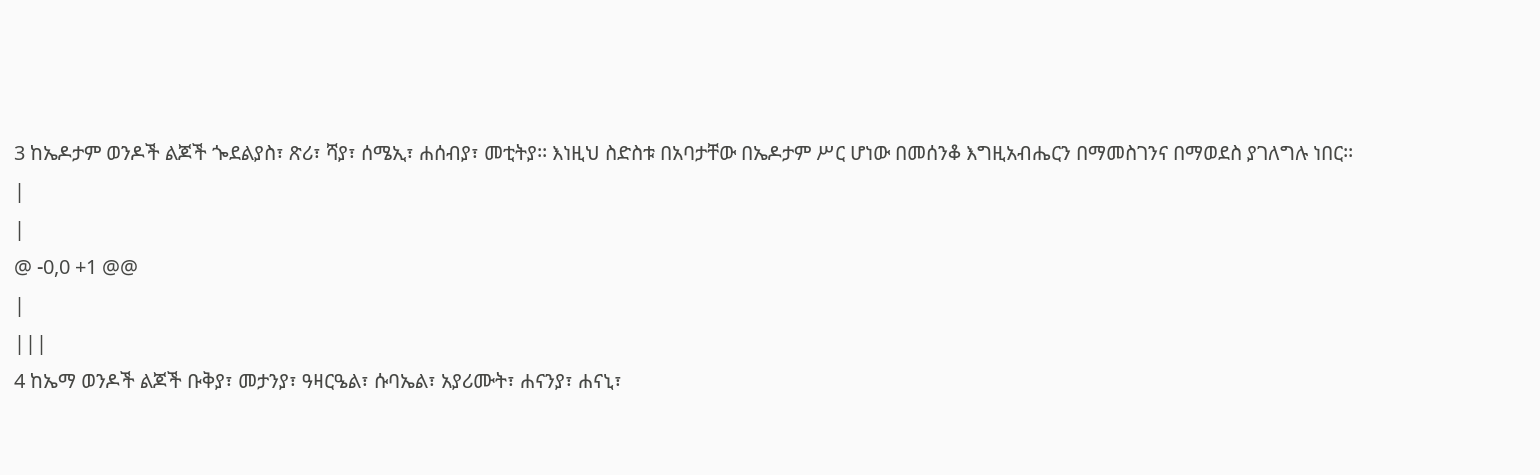3 ከኤዶታም ወንዶች ልጆች ጐደልያስ፣ ጽሪ፣ ሻያ፣ ሰሜኢ፣ ሐሰብያ፣ መቲትያ፡፡ እነዚህ ስድስቱ በአባታቸው በኤዶታም ሥር ሆነው በመሰንቆ እግዚአብሔርን በማመስገንና በማወደስ ያገለግሉ ነበር፡፡
|
|
@ -0,0 +1 @@
|
|||
4 ከኤማ ወንዶች ልጆች ቡቅያ፣ መታንያ፣ ዓዛርዔል፣ ሱባኤል፣ አያሪሙት፣ ሐናንያ፣ ሐናኒ፣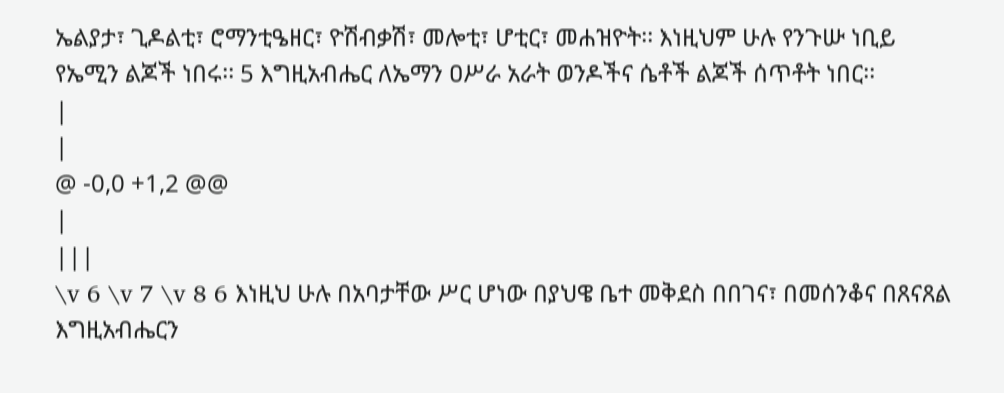ኤልያታ፣ ጊዶልቲ፣ ሮማንቲዔዘር፣ ዮሽብቃሽ፣ መሎቲ፣ ሆቲር፣ መሐዝዮት፡፡ እነዚህም ሁሉ የንጉሡ ነቢይ የኤሚን ልጆች ነበሩ፡፡ 5 እግዚአብሔር ለኤማን ዐሥራ አራት ወንዶችና ሴቶች ልጆች ሰጥቶት ነበር፡፡
|
|
@ -0,0 +1,2 @@
|
|||
\v 6 \v 7 \v 8 6 እነዚህ ሁሉ በአባታቸው ሥር ሆነው በያህዌ ቤተ መቅደስ በበገና፣ በመሰንቆና በጸናጸል እግዚአብሔርን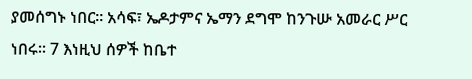ያመሰግኑ ነበር፡፡ አሳፍ፣ ኤዶታምና ኤማን ደግሞ ከንጉሡ አመራር ሥር ነበሩ፡፡ 7 እነዚህ ሰዎች ከቤተ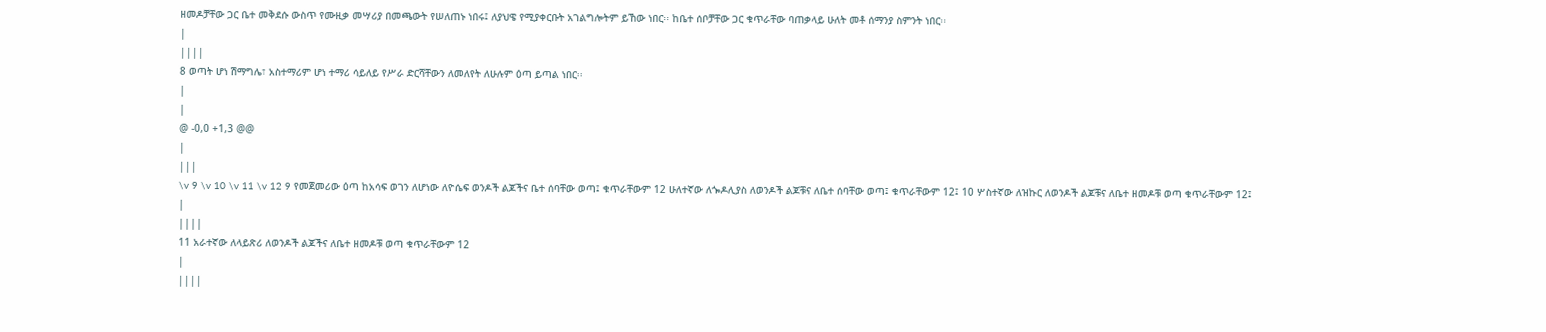ዘመዶቻቸው ጋር ቤተ መቅደሱ ውስጥ የሙዚቃ መሣሪያ በመጫውት የሠለጠኑ ነበሩ፤ ለያህዌ የሚያቀርቡት አገልግሎትም ይኸው ነበር፡፡ ከቤተ ሰቦቻቸው ጋር ቁጥራቸው ባጠቃላይ ሁለት መቶ ሰማንያ ስምንት ነበር፡፡
|
||||
8 ወጣት ሆነ ሽማግሌ፣ አስተማሪም ሆነ ተማሪ ሳይለይ የሥራ ድርሻቸውን ለመለየት ለሁሉም ዕጣ ይጣል ነበር፡፡
|
|
@ -0,0 +1,3 @@
|
|||
\v 9 \v 10 \v 11 \v 12 9 የመጀመሪው ዕጣ ከአሳፍ ወገን ለሆነው ለዮሴፍ ወንዶች ልጆችና ቤተ ሰባቸው ወጣ፤ ቁጥራቸውም 12 ሁለተኛው ለጐዶሊያስ ለወንዶች ልጆቹና ለቤተ ሰባቸው ወጣ፤ ቁጥራቸውም 12፤ 10 ሦስተኛው ለዝኩር ለወንዶች ልጆቹና ለቤተ ዘመዶቹ ወጣ ቁጥራቸውም 12፤
|
||||
11 አራተኛው ለላይጽሪ ለወንዶች ልጆችና ለቤተ ዘመዶቹ ወጣ ቁጥራቸውም 12
|
||||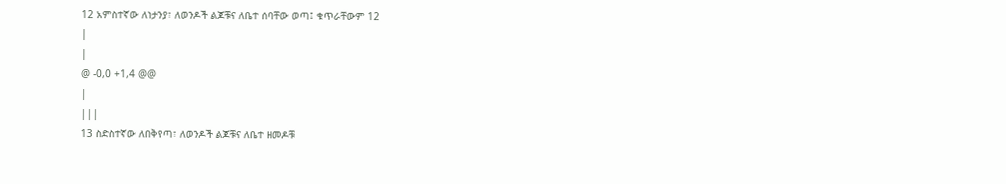12 አምስተኛው ለነታንያ፣ ለወንዶች ልጆቹና ለቤተ ሰባቸው ወጣ፤ ቁጥራቸውም 12
|
|
@ -0,0 +1,4 @@
|
|||
13 ስድስተኛው ለበቅየጣ፣ ለወንዶች ልጆቹና ለቤተ ዘመዶቹ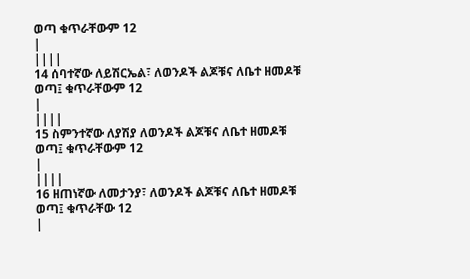ወጣ ቁጥራቸውም 12
|
||||
14 ሰባተኛው ለይሽርኤል፣ ለወንዶች ልጆቹና ለቤተ ዘመዶቹ ወጣ፤ ቁጥራቸውም 12
|
||||
15 ስምንተኛው ለያሽያ ለወንዶች ልጆቹና ለቤተ ዘመዶቹ ወጣ፤ ቁጥራቸውም 12
|
||||
16 ዘጠነኛው ለመታንያ፣ ለወንዶች ልጆቹና ለቤተ ዘመዶቹ ወጣ፤ ቁጥራቸው 12
|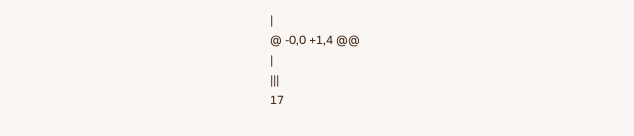|
@ -0,0 +1,4 @@
|
|||
17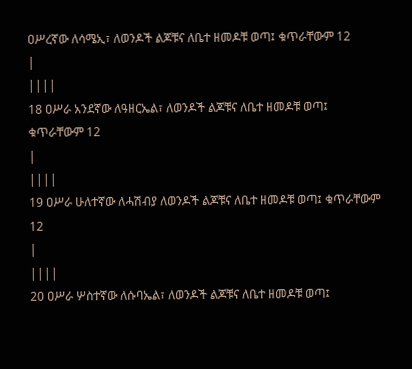ዐሥረኛው ለሳሜኢ፣ ለወንዶች ልጆቹና ለቤተ ዘመዶቹ ወጣ፤ ቁጥራቸውም 12
|
||||
18 ዐሥራ አንደኛው ለዓዘርኤል፣ ለወንዶች ልጆቹና ለቤተ ዘመዶቹ ወጣ፤ ቁጥራቸውም 12
|
||||
19 ዐሥራ ሁለተኛው ለሓሽብያ ለወንዶች ልጆቹና ለቤተ ዘመዶቹ ወጣ፤ ቁጥራቸውም 12
|
||||
20 ዐሥራ ሦስተኛው ለሱባኤል፣ ለወንዶች ልጆቹና ለቤተ ዘመዶቹ ወጣ፤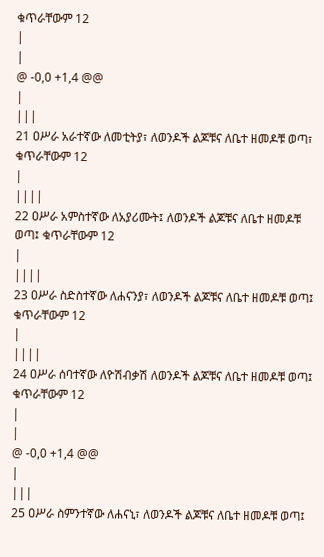ቁጥራቸውም 12
|
|
@ -0,0 +1,4 @@
|
|||
21 ዐሥራ አራተኛው ለመቲትያ፣ ለወንዶች ልጆቹና ለቤተ ዘመዶቹ ወጣ፣ ቁጥራቸውም 12
|
||||
22 ዐሥራ አምስተኛው ለአያሪሙት፤ ለወንዶች ልጆቹና ለቤተ ዘመዶቹ ወጣ፤ ቁጥራቸውም 12
|
||||
23 ዐሥራ ስድስተኛው ለሐናንያ፣ ለወንዶች ልጆቹና ለቤተ ዘመዶቹ ወጣ፤ ቁጥራቸውም 12
|
||||
24 ዐሥራ ሰባተኛው ለዮሽብቃሽ ለወንዶች ልጆቹና ለቤተ ዘመዶቹ ወጣ፤ ቁጥራቸውም 12
|
|
@ -0,0 +1,4 @@
|
|||
25 ዐሥራ ስምንተኛው ለሐናኒ፣ ለወንዶች ልጆቹና ለቤተ ዘመዶቹ ወጣ፤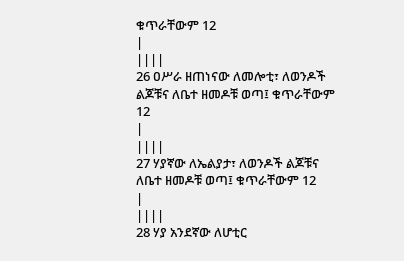ቁጥራቸውም 12
|
||||
26 ዐሥራ ዘጠነናው ለመሎቲ፣ ለወንዶች ልጆቹና ለቤተ ዘመዶቹ ወጣ፤ ቁጥራቸውም 12
|
||||
27 ሃያኛው ለኤልያታ፣ ለወንዶች ልጆቹና ለቤተ ዘመዶቹ ወጣ፤ ቁጥራቸውም 12
|
||||
28 ሃያ አንደኛው ለሆቲር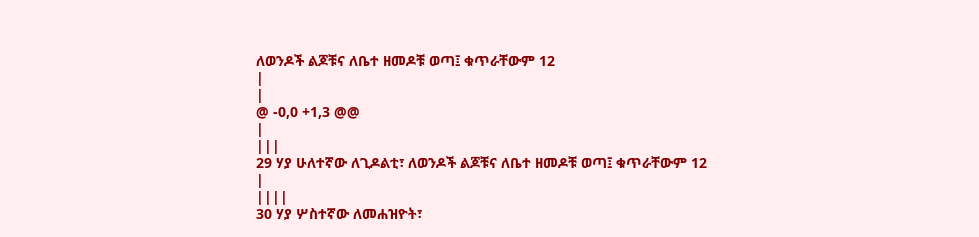ለወንዶች ልጆቹና ለቤተ ዘመዶቹ ወጣ፤ ቁጥራቸውም 12
|
|
@ -0,0 +1,3 @@
|
|||
29 ሃያ ሁለተኛው ለጊዶልቲ፣ ለወንዶች ልጆቹና ለቤተ ዘመዶቹ ወጣ፤ ቁጥራቸውም 12
|
||||
30 ሃያ ሦስተኛው ለመሐዝዮት፣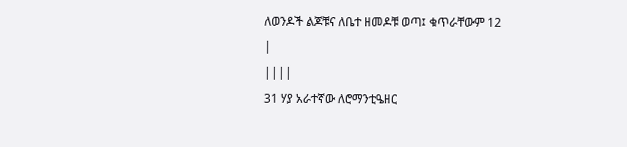ለወንዶች ልጆቹና ለቤተ ዘመዶቹ ወጣ፤ ቁጥራቸውም 12
|
||||
31 ሃያ አራተኛው ለሮማንቲዔዘር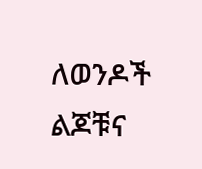ለወንዶች ልጆቹና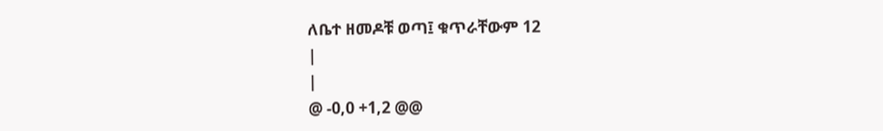ለቤተ ዘመዶቹ ወጣ፤ ቁጥራቸውም 12
|
|
@ -0,0 +1,2 @@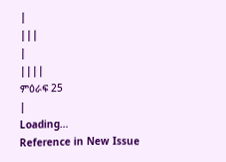|
|||
|
||||
ምዕራፍ 25
|
Loading…
Reference in New Issue